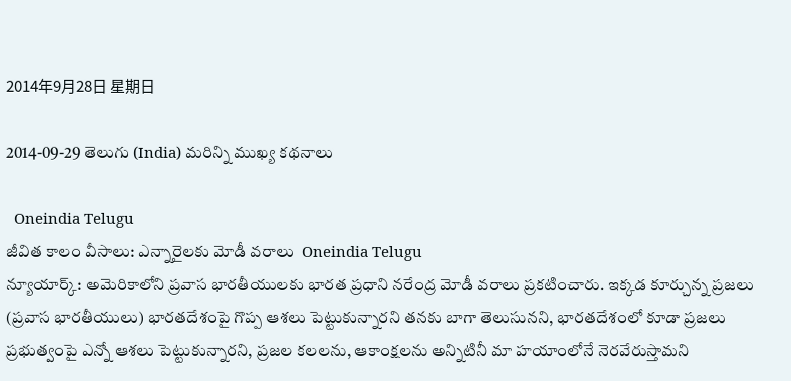2014年9月28日 星期日

2014-09-29 తెలుగు (India) మరిన్ని ముఖ్య కథనాలు

  Oneindia Telugu
జీవిత కాలం వీసాలు: ఎన్నారైలకు మోడీ వరాలు  Oneindia Telugu
న్యూయార్క్: అమెరికాలోని ప్రవాస భారతీయులకు భారత ప్రధాని నరేంద్ర మోడీ వరాలు ప్రకటించారు. ఇక్కడ కూర్చున్న ప్రజలు (ప్రవాస భారతీయులు) భారతదేశంపై గొప్ప ఆశలు పెట్టుకున్నారని తనకు బాగా తెలుసునని, భారతదేశంలో కూడా ప్రజలు ప్రభుత్వంపై ఎన్నో ఆశలు పెట్టుకున్నారని, ప్రజల కలలను, ఆకాంక్షలను అన్నిటినీ మా హయాంలోనే నెరవేరుస్తామని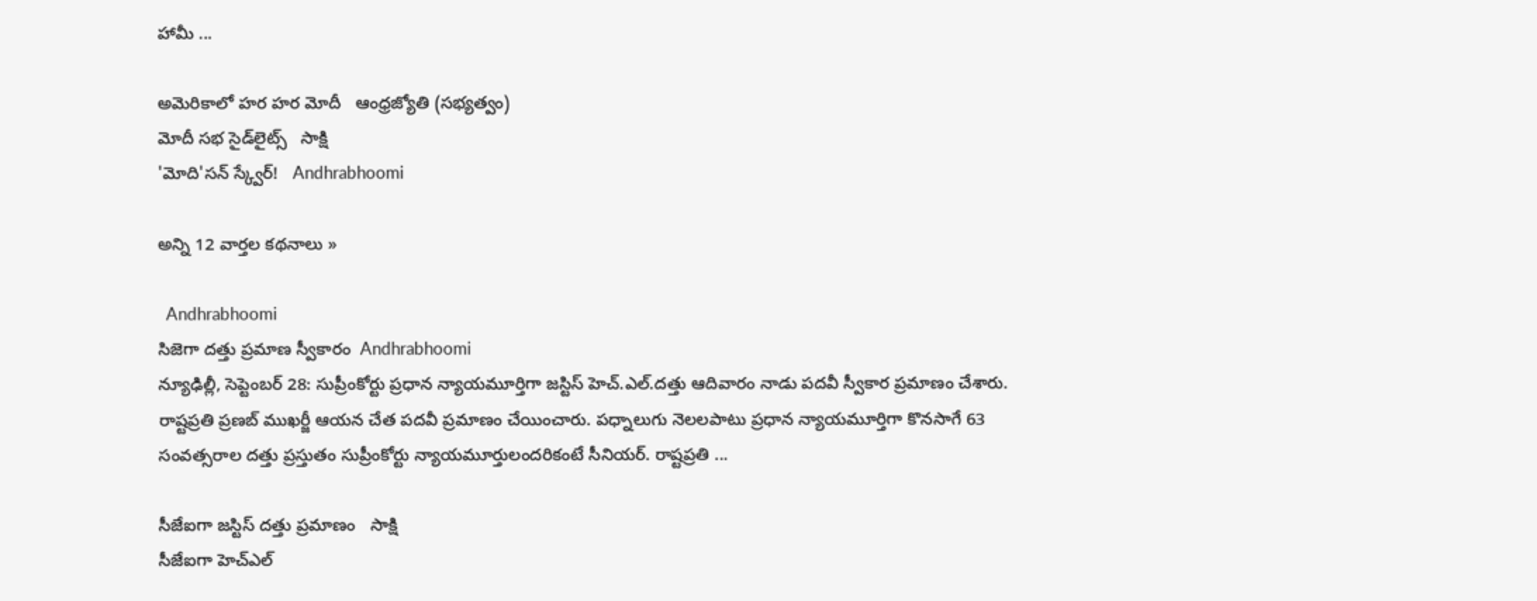హామీ ...

అమెరికాలో హర హర మోదీ   ఆంధ్రజ్యోతి (సభ్యత్వం)
మోదీ సభ సైడ్‌లైట్స్   సాక్షి
'మోది'సన్ స్క్వేర్!   Andhrabhoomi

అన్ని 12 వార్తల కథనాలు »

  Andhrabhoomi
సిజెగా దత్తు ప్రమాణ స్వీకారం  Andhrabhoomi
న్యూఢిల్లీ, సెప్టెంబర్ 28: సుప్రీంకోర్టు ప్రధాన న్యాయమూర్తిగా జస్టిస్ హెచ్.ఎల్.దత్తు ఆదివారం నాడు పదవీ స్వీకార ప్రమాణం చేశారు. రాష్టప్రతి ప్రణబ్ ముఖర్జీ ఆయన చేత పదవీ ప్రమాణం చేయించారు. పధ్నాలుగు నెలలపాటు ప్రధాన న్యాయమూర్తిగా కొనసాగే 63 సంవత్సరాల దత్తు ప్రస్తుతం సుప్రీంకోర్టు న్యాయమూర్తులందరికంటే సీనియర్. రాష్టప్రతి ...

సీజేఐగా జస్టిస్ దత్తు ప్రమాణం   సాక్షి
సీజేఐగా హెచ్‌ఎల్‌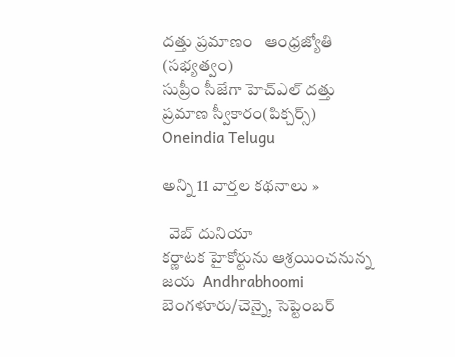దత్తు ప్రమాణం   ఆంధ్రజ్యోతి (సభ్యత్వం)
సుప్రీం సీజేగా హెచ్ఎల్ దత్తు ప్రమాణ స్వీకారం(పిక్చర్స్)   Oneindia Telugu

అన్ని 11 వార్తల కథనాలు »

  వెబ్ దునియా
కర్ణాటక హైకోర్టును ఆశ్రయించనున్న జయ  Andhrabhoomi
బెంగళూరు/చెన్నై, సెప్టెంబర్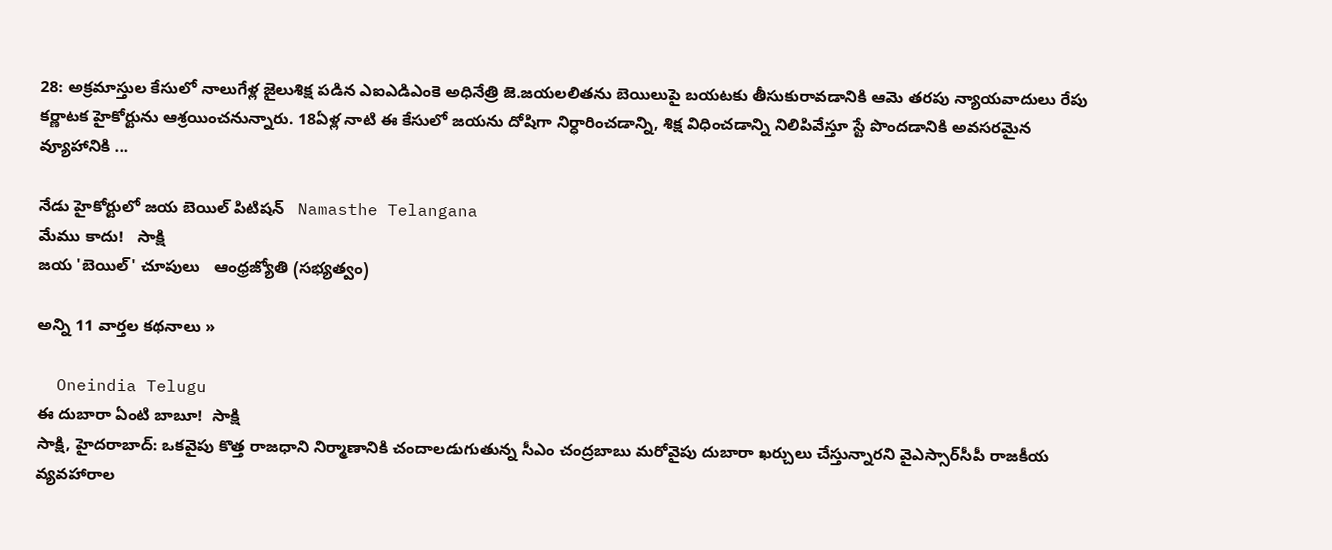28: అక్రమాస్తుల కేసులో నాలుగేళ్ల జైలుశిక్ష పడిన ఎఐఎడిఎంకె అధినేత్రి జె.జయలలితను బెయిలుపై బయటకు తీసుకురావడానికి ఆమె తరపు న్యాయవాదులు రేపు కర్ణాటక హైకోర్టును ఆశ్రయించనున్నారు. 18ఏళ్ల నాటి ఈ కేసులో జయను దోషిగా నిర్ధారించడాన్ని, శిక్ష విధించడాన్ని నిలిపివేస్తూ స్టే పొందడానికి అవసరమైన వ్యూహానికి ...

నేడు హైకోర్టులో జయ బెయిల్ పిటిషన్   Namasthe Telangana
మేము కాదు!   సాక్షి
జయ 'బెయిల్‌' చూపులు   ఆంధ్రజ్యోతి (సభ్యత్వం)

అన్ని 11 వార్తల కథనాలు »

  Oneindia Telugu
ఈ దుబారా ఏంటి బాబూ!  సాక్షి
సాక్షి, హైదరాబాద్: ఒకవైపు కొత్త రాజధాని నిర్మాణానికి చందాలడుగుతున్న సీఎం చంద్రబాబు మరోవైపు దుబారా ఖర్చులు చేస్తున్నారని వైఎస్సార్‌సీపీ రాజకీయ వ్యవహారాల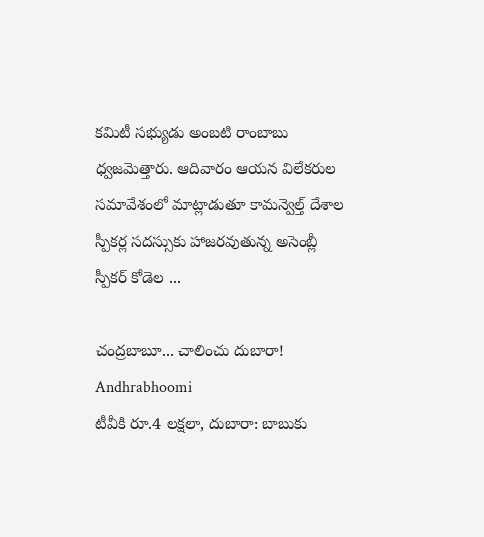కమిటీ సభ్యుడు అంబటి రాంబాబు ధ్వజమెత్తారు. ఆదివారం ఆయన విలేకరుల సమావేశంలో మాట్లాడుతూ కామన్వెల్త్ దేశాల స్పీకర్ల సదస్సుకు హాజరవుతున్న అసెంబ్లీ స్పీకర్ కోడెల ...

చంద్రబాబూ... చాలించు దుబారా!   Andhrabhoomi
టీవీకి రూ.4 లక్షలా, దుబారా: బాబుకు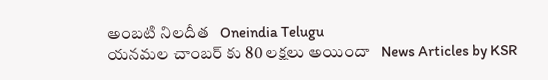అంబటి నిలదీత   Oneindia Telugu
యనమల చాంబర్ కు 80 లక్షలు అయిందా   News Articles by KSR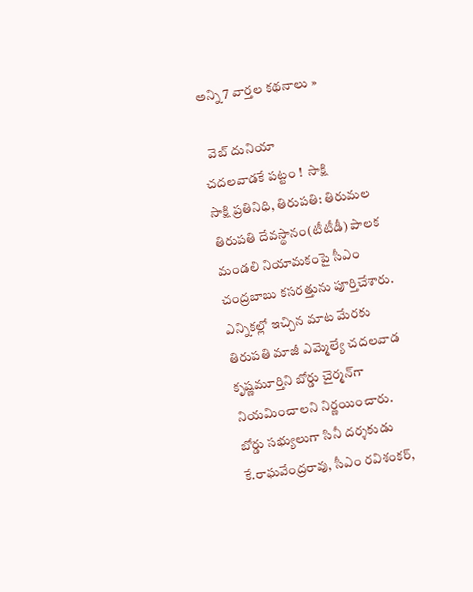అన్ని 7 వార్తల కథనాలు »

  వెబ్ దునియా
చదలవాడకే పట్టం !  సాక్షి
సాక్షి ప్రతినిధి, తిరుపతి: తిరుమల తిరుపతి దేవస్థానం(టీటీడీ) పాలక మండలి నియామకంపై సీఎం చంద్రబాబు కసరత్తును పూర్తిచేశారు. ఎన్నికల్లో ఇచ్చిన మాట మేరకు తిరుపతి మాజీ ఎమ్మెల్యే చదలవాడ కృష్ణమూర్తిని బోర్డు చైర్మన్‌గా నియమించాలని నిర్ణయించారు. బోర్డు సభ్యులుగా సినీ దర్శకుడు కే.రాఘవేంద్రరావు, సీఎం రవిశంకర్,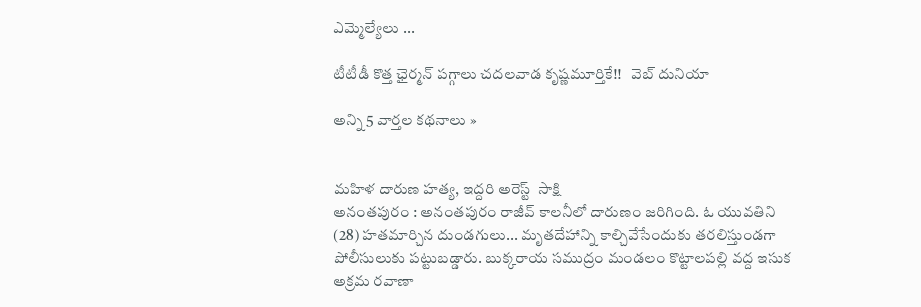ఎమ్మెల్యేలు ...

టీటీడీ కొత్త ఛైర్మన్‌ పగ్గాలు చదలవాడ కృష్ణమూర్తికే!!   వెబ్ దునియా

అన్ని 5 వార్తల కథనాలు »


మహిళ దారుణ హత్య, ఇద్దరి అరెస్ట్  సాక్షి
అనంతపురం : అనంతపురం రాజీవ్ కాలనీలో దారుణం జరిగింది. ఓ యువతిని (28) హతమార్చిన దుండగులు... మృతదేహాన్ని కాల్చివేసేందుకు తరలిస్తుండగా పోలీసులుకు పట్టుబడ్డారు. బుక్కరాయ సముద్రం మండలం కొట్టాలపల్లి వద్ద ఇసుక అక్రమ రవాణా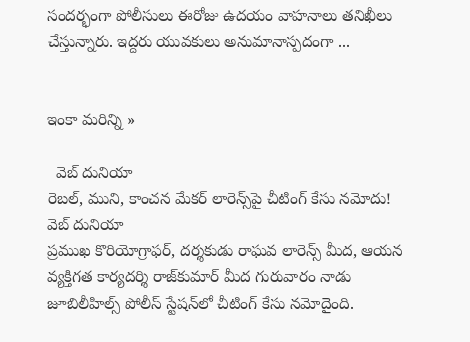సందర్భంగా పోలీసులు ఈరోజు ఉదయం వాహనాలు తనిఖీలు చేస్తున్నారు. ఇద్దరు యువకులు అనుమానాస్పదంగా ...


ఇంకా మరిన్ని »

  వెబ్ దునియా
రెబల్, ముని, కాంచన మేకర్ లారెన్స్‌పై చీటింగ్ కేసు నమోదు!  వెబ్ దునియా
ప్రముఖ కొరియోగ్రాఫర్, దర్శకుడు రాఘవ లారెన్స్ మీద, ఆయన వ్యక్తిగత కార్యదర్శి రాజ్‌కుమార్ మీద గురువారం నాడు జూబిలీహిల్స్ పోలీస్ స్టేషన్‌లో చీటింగ్ కేసు నమోదైంది.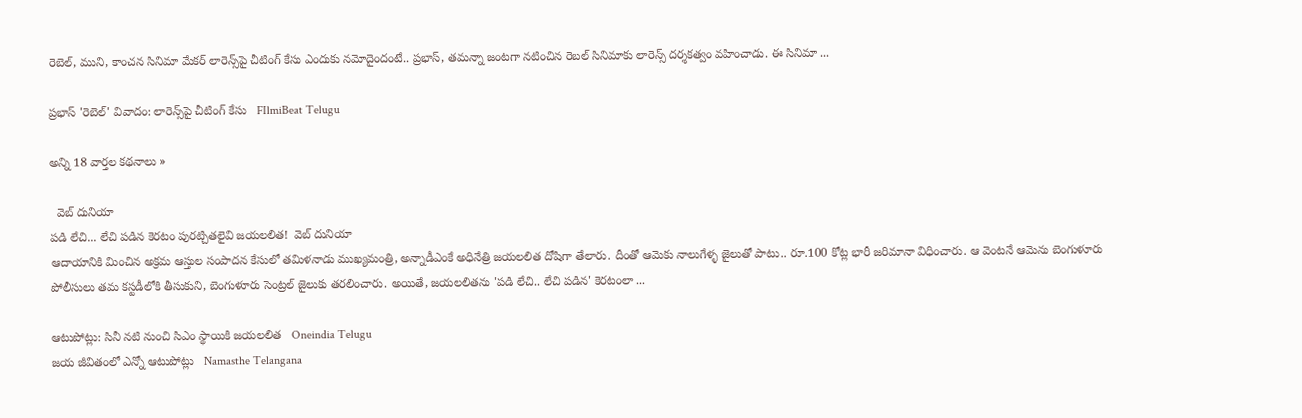రెబెల్, ముని, కాంచన సినిమా మేకర్ లారెన్స్‌పై చీటింగ్ కేసు ఎందుకు నమోదైందంటే.. ప్రభాస్, తమన్నా జంటగా నటించిన రెబల్ సినిమాకు లారెన్స్ దర్శకత్వం వహించాడు. ఈ సినిమా ...

ప్రభాస్ 'రెబెల్' వివాదం: లారెన్స్‌పై చీటింగ్ కేసు   FIlmiBeat Telugu

అన్ని 18 వార్తల కథనాలు »

  వెబ్ దునియా
పడి లేచి... లేచి పడిన కెరటం పురట్చితలైవి జయలలిత!  వెబ్ దునియా
ఆదాయానికి మించిన అక్రమ ఆస్తుల సంపాదన కేసులో తమిళనాడు ముఖ్యమంత్రి, అన్నాడీఎంకే అధినేత్రి జయలలిత దోషిగా తేలారు. దీంతో ఆమెకు నాలుగేళ్ళ జైలుతో పాటు.. రూ.100 కోట్ల భారీ జరిమానా విధించారు. ఆ వెంటనే ఆమెను బెంగుళూరు పోలీసులు తమ కస్టడీలోకి తీసుకుని, బెంగుళూరు సెంట్రల్ జైలుకు తరలించారు. అయితే, జయలలితను 'పడి లేచి.. లేచి పడిన' కెరటంలా ...

ఆటుపోట్లు: సినీ నటి నుంచి సిఎం స్థాయికి జయలలిత   Oneindia Telugu
జయ జీవితంలో ఎన్నో ఆటుపోట్లు   Namasthe Telangana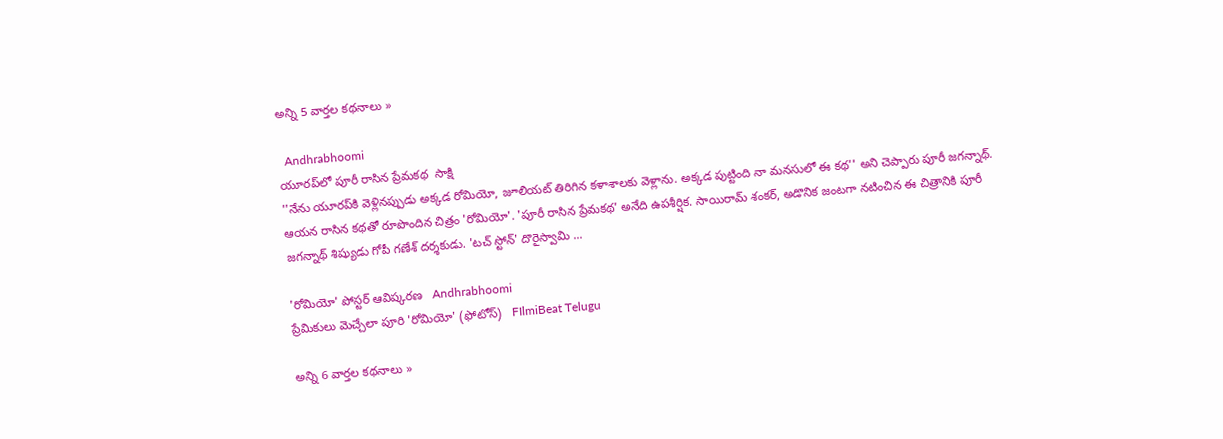అన్ని 5 వార్తల కథనాలు »

  Andhrabhoomi
యూరప్‌లో పూరీ రాసిన ప్రేమకథ  సాక్షి
''నేను యూరప్‌కి వెళ్లినప్పుడు అక్కడ రోమియో, జూలియట్ తిరిగిన కళాశాలకు వెళ్లాను. అక్కడ పుట్టింది నా మనసులో ఈ కథ'' అని చెప్పారు పూరీ జగన్నాథ్. ఆయన రాసిన కథతో రూపొందిన చిత్రం 'రోమియో'. 'పూరీ రాసిన ప్రేమకథ' అనేది ఉపశీర్షిక. సాయిరామ్ శంకర్, అడొనిక జంటగా నటించిన ఈ చిత్రానికి పూరీ జగన్నాథ్ శిష్యుడు గోపీ గణేశ్ దర్శకుడు. 'టచ్ స్టోన్' దొరైస్వామి ...

'రోమియో' పోస్టర్ ఆవిష్కరణ   Andhrabhoomi
ప్రేమికులు మెచ్చేలా పూరి 'రోమియో' (ఫోటోస్)   FIlmiBeat Telugu

అన్ని 6 వార్తల కథనాలు »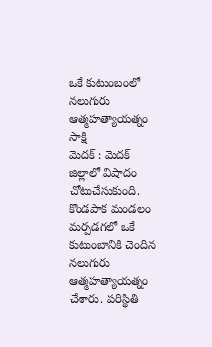ఒకే కుటుంబంలో నలుగురు ఆత్మహత్యాయత్నం  సాక్షి
మెదక్ : మెదక్ జిల్లాలో విషాదం చోటుచేసుకుంది. కొండపాక మండలం మర్పడగలో ఒకే కుటుంబానికి చెందిన నలుగురు ఆత్మహత్యాయత్నం చేశారు. పరిస్థితి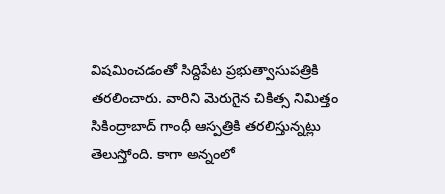విషమించడంతో సిద్దిపేట ప్రభుత్వాసుపత్రికి తరలించారు. వారిని మెరుగైన చికిత్స నిమిత్తం సికింద్రాబాద్ గాంధీ ఆస్పత్రికి తరలిస్తున్నట్లు తెలుస్తోంది. కాగా అన్నంలో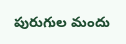పురుగుల మందు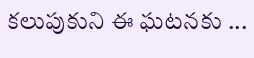కలుపుకుని ఈ ఘటనకు ...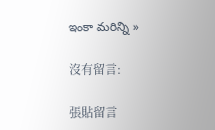ఇంకా మరిన్ని »

沒有留言:

張貼留言